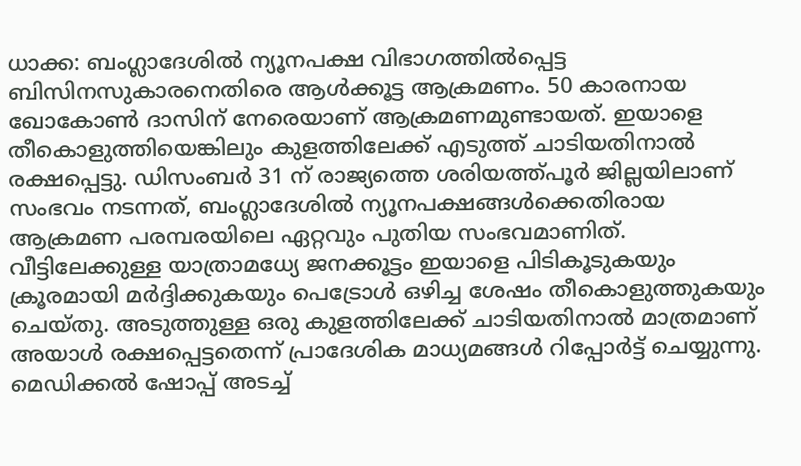ധാക്ക: ബംഗ്ലാദേശിൽ ന്യൂനപക്ഷ വിഭാഗത്തിൽപ്പെട്ട ബിസിനസുകാരനെതിരെ ആൾക്കൂട്ട ആക്രമണം. 50 കാരനായ ഖോകോൺ ദാസിന് നേരെയാണ് ആക്രമണമുണ്ടായത്. ഇയാളെ തീകൊളുത്തിയെങ്കിലും കുളത്തിലേക്ക് എടുത്ത് ചാടിയതിനാൽ രക്ഷപ്പെട്ടു. ഡിസംബർ 31 ന് രാജ്യത്തെ ശരിയത്ത്പൂർ ജില്ലയിലാണ് സംഭവം നടന്നത്, ബംഗ്ലാദേശിൽ ന്യൂനപക്ഷങ്ങൾക്കെതിരായ ആക്രമണ പരമ്പരയിലെ ഏറ്റവും പുതിയ സംഭവമാണിത്.
വീട്ടിലേക്കുള്ള യാത്രാമധ്യേ ജനക്കൂട്ടം ഇയാളെ പിടികൂടുകയും ക്രൂരമായി മർദ്ദിക്കുകയും പെട്രോൾ ഒഴിച്ച ശേഷം തീകൊളുത്തുകയും ചെയ്തു. അടുത്തുള്ള ഒരു കുളത്തിലേക്ക് ചാടിയതിനാൽ മാത്രമാണ് അയാൾ രക്ഷപ്പെട്ടതെന്ന് പ്രാദേശിക മാധ്യമങ്ങൾ റിപ്പോർട്ട് ചെയ്യുന്നു. മെഡിക്കൽ ഷോപ്പ് അടച്ച്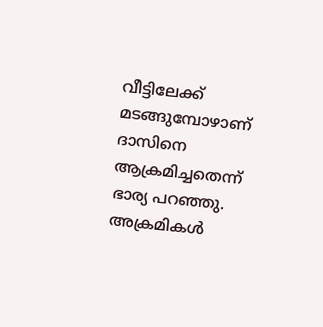വീട്ടിലേക്ക് മടങ്ങുമ്പോഴാണ് ദാസിനെ ആക്രമിച്ചതെന്ന് ഭാര്യ പറഞ്ഞു. അക്രമികൾ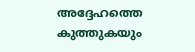അദ്ദേഹത്തെ കുത്തുകയും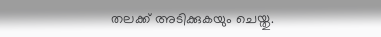തലക്ക് അടിക്കുകയും ചെയ്തു.